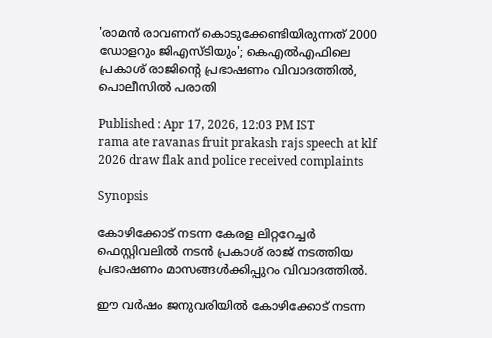'രാമന്‍ രാവണന് കൊടുക്കേണ്ടിയിരുന്നത് 2000 ഡോളറും ജിഎസ്‍ടിയും'; കെഎല്‍എഫിലെ പ്രകാശ് രാജിന്‍റെ പ്രഭാഷണം വിവാദത്തില്‍, പൊലീസില്‍ പരാതി

Published : Apr 17, 2026, 12:03 PM IST
rama ate ravanas fruit prakash rajs speech at klf 2026 draw flak and police received complaints

Synopsis

കോഴിക്കോട് നടന്ന കേരള ലിറ്ററേച്ചര്‍ ഫെസ്റ്റിവലില്‍ നടന്‍ പ്രകാശ് രാജ് നടത്തിയ പ്രഭാഷണം മാസങ്ങൾക്കിപ്പുറം വിവാദത്തിൽ.

ഈ വര്‍ഷം ജനുവരിയില്‍ കോഴിക്കോട് നടന്ന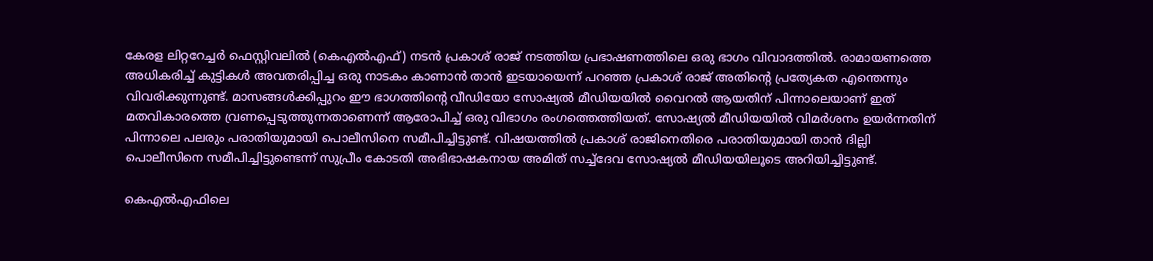കേരള ലിറ്ററേച്ചര്‍ ഫെസ്റ്റിവലില്‍ (കെഎല്‍എഫ്) നടന്‍ പ്രകാശ് രാജ് നടത്തിയ പ്രഭാഷണത്തിലെ ഒരു ഭാഗം വിവാദത്തില്‍. രാമായണത്തെ അധികരിച്ച് കുട്ടികള്‍ അവതരിപ്പിച്ച ഒരു നാടകം കാണാന്‍ താന്‍ ഇടയായെന്ന് പറഞ്ഞ പ്രകാശ് രാജ് അതിന്‍റെ പ്രത്യേകത എന്തെന്നും വിവരിക്കുന്നുണ്ട്. മാസങ്ങള്‍ക്കിപ്പുറം ഈ ഭാഗത്തിന്‍റെ വീഡിയോ സോഷ്യല്‍ മീഡിയയില്‍ വൈറല്‍ ആയതിന് പിന്നാലെയാണ് ഇത് മതവികാരത്തെ വ്രണപ്പെടുത്തുന്നതാണെന്ന് ആരോപിച്ച് ഒരു വിഭാഗം രംഗത്തെത്തിയത്. സോഷ്യല്‍ മീഡിയയില്‍ വിമര്‍ശനം ഉയര്‍ന്നതിന് പിന്നാലെ പലരും പരാതിയുമായി പൊലീസിനെ സമീപിച്ചിട്ടുണ്ട്. വിഷയത്തില്‍ പ്രകാശ് രാജിനെതിരെ പരാതിയുമായി താന്‍ ദില്ലി പൊലീസിനെ സമീപിച്ചിട്ടുണ്ടെന്ന് സുപ്രീം കോടതി അഭിഭാഷകനായ അമിത് സച്ച്ദേവ സോഷ്യല്‍ മീഡിയയിലൂടെ അറിയിച്ചിട്ടുണ്ട്.

കെഎല്‍എഫിലെ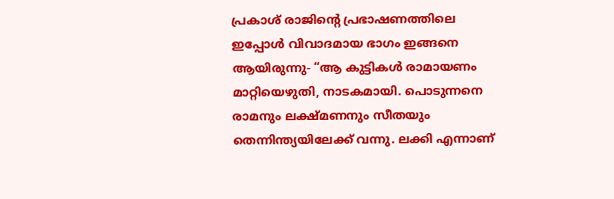പ്രകാശ് രാജിന്‍റെ പ്രഭാഷണത്തിലെ ഇപ്പോള്‍ വിവാദമായ ഭാഗം ഇങ്ങനെ ആയിരുന്നു- “ആ കുട്ടികള്‍ രാമായണം മാറ്റിയെഴുതി, നാടകമായി. പൊടുന്നനെ രാമനും ലക്ഷ്മണനും സീതയും തെന്നിന്ത്യയിലേക്ക് വന്നു. ലക്കി എന്നാണ്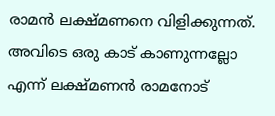രാമന്‍ ലക്ഷ്മണനെ വിളിക്കുന്നത്. അവിടെ ഒരു കാട് കാണുന്നല്ലോ എന്ന് ലക്ഷ്മണന്‍ രാമനോട്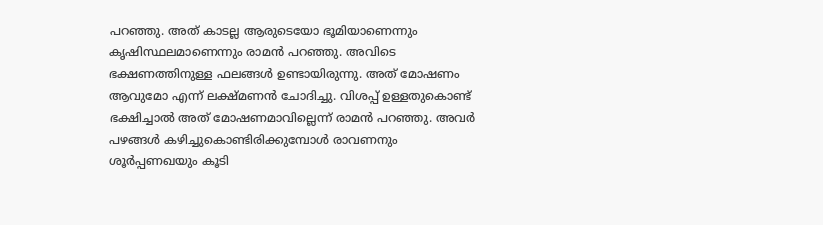പറഞ്ഞു. അത് കാടല്ല ആരുടെയോ ഭൂമിയാണെന്നും കൃഷിസ്ഥലമാണെന്നും രാമന്‍ പറഞ്ഞു. അവിടെ ഭക്ഷണത്തിനുള്ള ഫലങ്ങള്‍ ഉണ്ടായിരുന്നു. അത് മോഷണം ആവുമോ എന്ന് ലക്ഷ്മണന്‍ ചോദിച്ചു. വിശപ്പ് ഉള്ളതുകൊണ്ട് ഭക്ഷിച്ചാല്‍ അത് മോഷണമാവില്ലെന്ന് രാമന്‍ പറ‍ഞ്ഞു. അവര്‍ പഴങ്ങള്‍ കഴിച്ചുകൊണ്ടിരിക്കുമ്പോള്‍ രാവണനും ശൂര്‍പ്പണഖയും കൂടി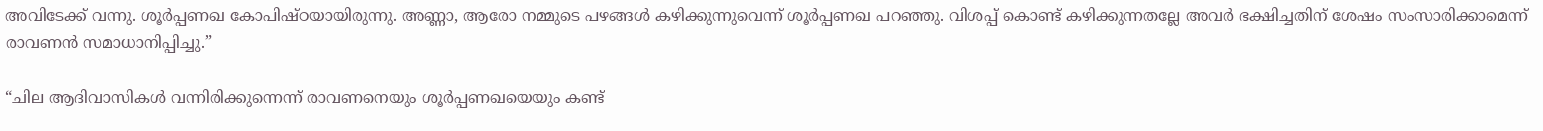അവിടേക്ക് വന്നു. ശൂര്‍പ്പണഖ കോപിഷ്ഠയായിരുന്നു. അണ്ണാ, ആരോ നമ്മുടെ പഴങ്ങള്‍ കഴിക്കുന്നുവെന്ന് ശൂര്‍പ്പണഖ പറഞ്ഞു. വിശപ്പ് കൊണ്ട് കഴിക്കുന്നതല്ലേ അവര്‍ ഭക്ഷിച്ചതിന് ശേഷം സംസാരിക്കാമെന്ന് രാവണന്‍ സമാധാനിപ്പിച്ചു.”

“ചില ആദിവാസികള്‍ വന്നിരിക്കുന്നെന്ന് രാവണനെയും ശൂര്‍പ്പണഖയെയും കണ്ട്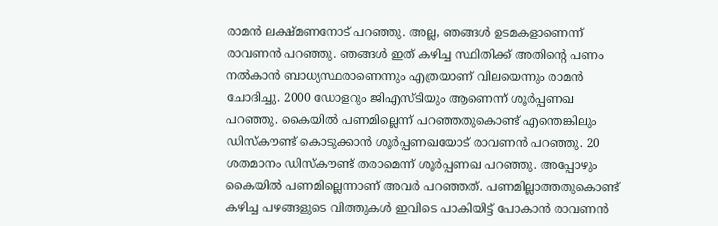രാമന്‍ ലക്ഷ്മണനോട് പറഞ്ഞു. അല്ല, ഞങ്ങള്‍ ഉടമകളാണെന്ന് രാവണന്‍ പറഞ്ഞു. ഞങ്ങള്‍ ഇത് കഴിച്ച സ്ഥിതിക്ക് അതിന്‍റെ പണം നല്‍കാന്‍ ബാധ്യസ്ഥരാണെന്നും എത്രയാണ് വിലയെന്നും രാമന്‍ ചോദിച്ചു. 2000 ഡോളറും ജിഎസ്ടിയും ആണെന്ന് ശൂര്‍പ്പണഖ പറഞ്ഞു. കൈയില്‍ പണമില്ലെന്ന് പറഞ്ഞതുകൊണ്ട് എന്തെങ്കിലും ഡിസ്കൗണ്ട് കൊടുക്കാന്‍ ശൂര്‍പ്പണഖയോട് രാവണന്‍ പറഞ്ഞു. 20 ശതമാനം ഡിസ്കൗണ്ട് തരാമെന്ന് ശൂര്‍പ്പണഖ പറഞ്ഞു. അപ്പോഴും കൈയില്‍ പണമില്ലെന്നാണ് അവര്‍ പറഞ്ഞത്. പണമില്ലാത്തതുകൊണ്ട് കഴിച്ച പഴങ്ങളുടെ വിത്തുകള്‍ ഇവിടെ പാകിയിട്ട് പോകാന്‍ രാവണന്‍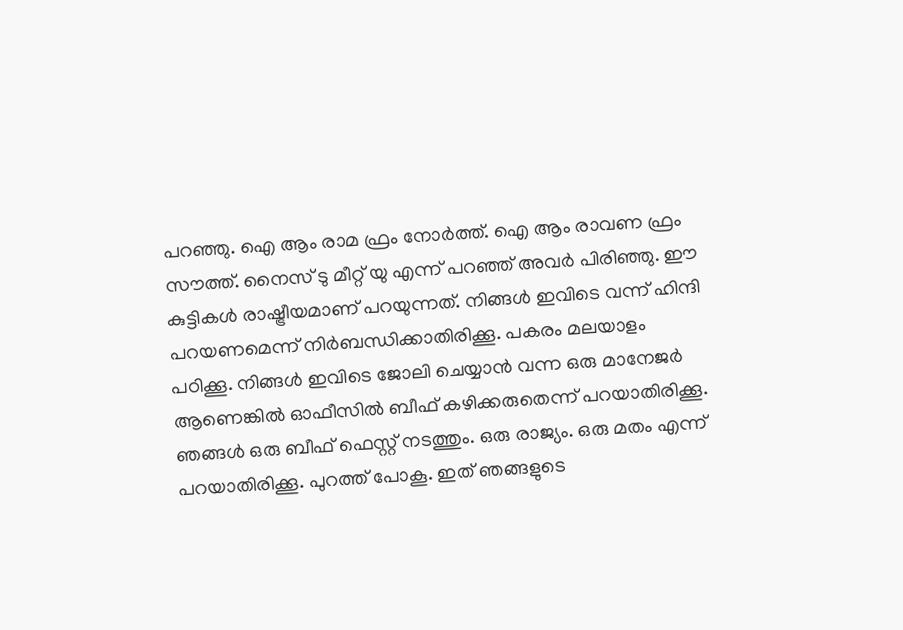പറഞ്ഞു. ഐ ആം രാമ ഫ്രം നോര്‍ത്ത്. ഐ ആം രാവണ ഫ്രം സൗത്ത്. നൈസ് ടു മീറ്റ് യു എന്ന് പറഞ്ഞ് അവര്‍ പിരിഞ്ഞു. ഈ കുട്ടികള്‍ രാഷ്ട്രീയമാണ് പറയുന്നത്. നിങ്ങള്‍ ഇവിടെ വന്ന് ഹിന്ദി പറയണമെന്ന് നിര്‍ബന്ധിക്കാതിരിക്കൂ. പകരം മലയാളം പഠിക്കൂ. നിങ്ങള്‍ ഇവിടെ ജോലി ചെയ്യാന്‍ വന്ന ഒരു മാനേജര്‍ ആണെങ്കില്‍ ഓഫീസില്‍ ബീഫ് കഴിക്കരുതെന്ന് പറയാതിരിക്കൂ. ഞങ്ങള്‍ ഒരു ബീഫ് ഫെസ്റ്റ് നടത്തും. ഒരു രാജ്യം. ഒരു മതം എന്ന് പറയാതിരിക്കൂ. പുറത്ത് പോകൂ. ഇത് ഞങ്ങളുടെ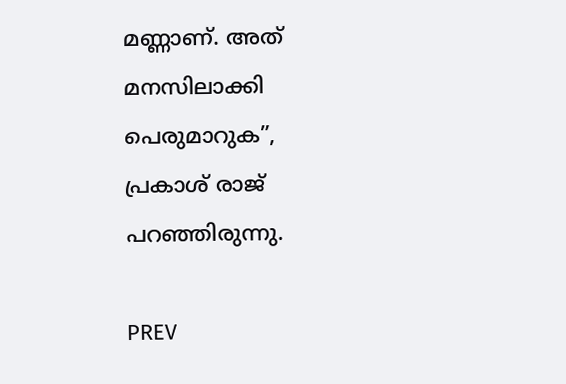മണ്ണാണ്. അത് മനസിലാക്കി പെരുമാറുക”, പ്രകാശ് രാജ് പറഞ്ഞിരുന്നു.

PREV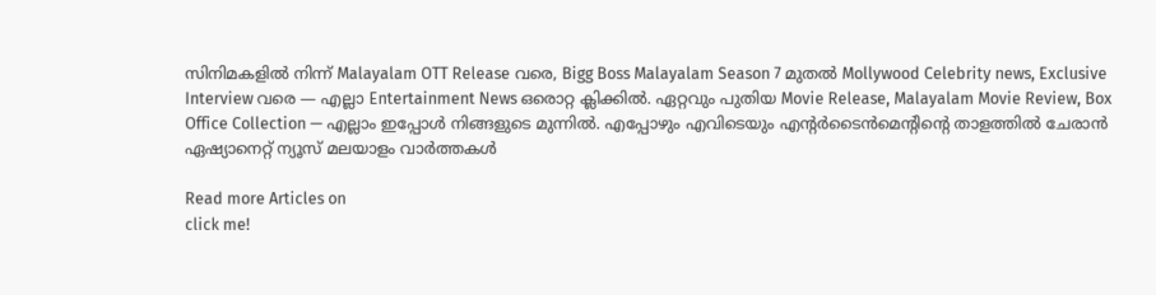സിനിമകളിൽ നിന്ന് Malayalam OTT Release വരെ, Bigg Boss Malayalam Season 7 മുതൽ Mollywood Celebrity news, Exclusive Interview വരെ — എല്ലാ Entertainment News ഒരൊറ്റ ക്ലിക്കിൽ. ഏറ്റവും പുതിയ Movie Release, Malayalam Movie Review, Box Office Collection — എല്ലാം ഇപ്പോൾ നിങ്ങളുടെ മുന്നിൽ. എപ്പോഴും എവിടെയും എന്റർടൈൻമെന്റിന്റെ താളത്തിൽ ചേരാൻ ഏഷ്യാനെറ്റ് ന്യൂസ് മലയാളം വാർത്തകൾ

Read more Articles on
click me!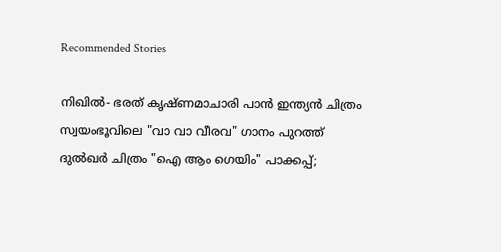Recommended Stories

നിഖിൽ- ഭരത് കൃഷ്‍ണമാചാരി പാൻ ഇന്ത്യൻ ചിത്രം സ്വയംഭൂവിലെ "വാ വാ വീരവ" ഗാനം പുറത്ത്
ദുൽഖർ ചിത്രം "ഐ ആം ഗെയിം" പാക്കപ്പ്;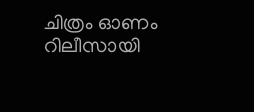ചിത്രം ഓണം റിലീസായി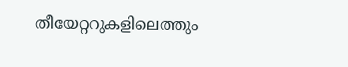തീയേറ്ററുകളിലെത്തും